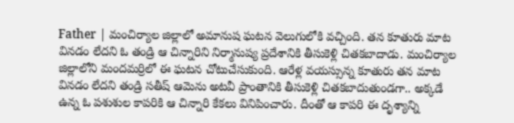Father | మంచిర్యాల జిల్లాలో అమానుష ఘటన వెలుగులోకి వచ్చింది. తన కూతురు మాట వినడం లేదని ఓ తండ్రి ఆ చిన్నారిని నిర్మానుష్య ప్రదేశానికి తీసుకెళ్లి చితకబాదాడు. మంచిర్యాల జిల్లాలోని మందమర్రిలో ఈ ఘటన చోటుచేసుకుంది. ఆరేళ్ల వయస్సున్న కూతురు తన మాట వినడం లేదని తండ్రి సతీష్ ఆమెను అటవీ ప్రాంతానికి తీసుకెళ్లి చితకబాదుతుండగా.. అక్కడే ఉన్న ఓ పశుశుల కాపరికి ఆ చిన్నారి కేకలు వినిపించారు. దీంతో ఆ కాపరి ఈ దృశ్యాన్ని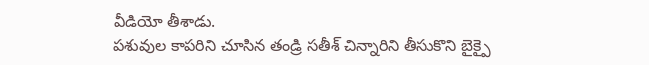వీడియో తీశాడు.
పశువుల కాపరిని చూసిన తండ్రి సతీశ్ చిన్నారిని తీసుకొని బైక్పై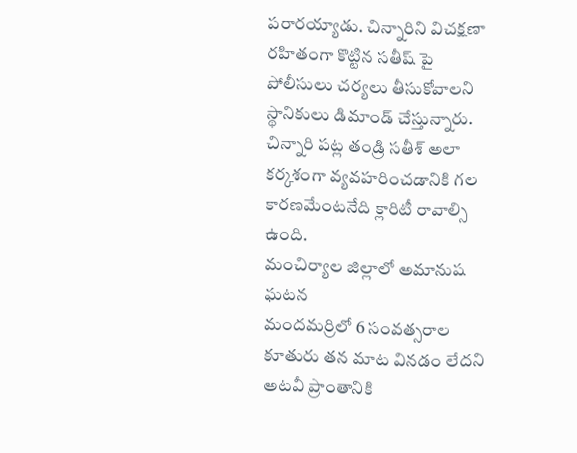పరారయ్యాడు. చిన్నారిని విచక్షణా రహితంగా కొట్టిన సతీష్ పై పోలీసులు చర్యలు తీసుకోవాలని స్థానికులు డిమాండ్ చేస్తున్నారు. చిన్నారి పట్ల తండ్రి సతీశ్ అలా కర్కశంగా వ్యవహరించడానికి గల కారణమేంటనేది క్లారిటీ రావాల్సి ఉంది.
మంచిర్యాల జిల్లాలో అమానుష ఘటన
మందమర్రిలో 6 సంవత్సరాల కూతురు తన మాట వినడం లేదని అటవీ ప్రాంతానికి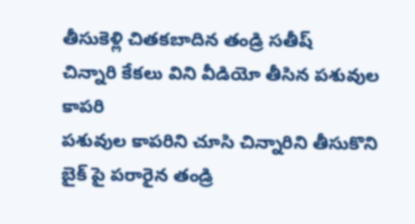తీసుకెళ్లి చితకబాదిన తండ్రి సతీష్
చిన్నారి కేకలు విని వీడియో తీసిన పశువుల కాపరి
పశువుల కాపరిని చూసి చిన్నారిని తీసుకొని బైక్ పై పరారైన తండ్రి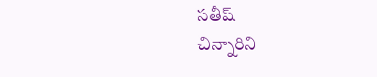సతీష్
చిన్నారిని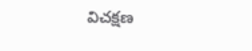విచక్షణ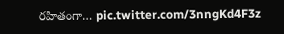రహితంగా… pic.twitter.com/3nngKd4F3z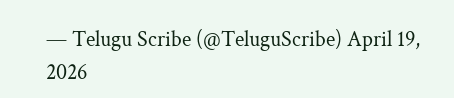— Telugu Scribe (@TeluguScribe) April 19, 2026